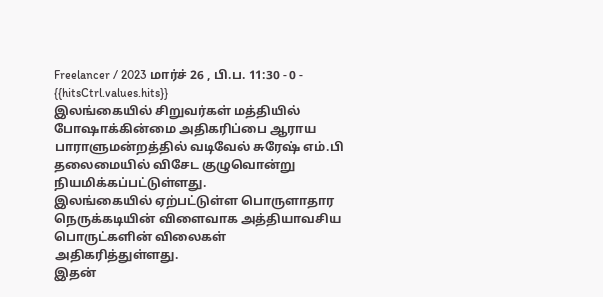Freelancer / 2023 மார்ச் 26 , பி.ப. 11:30 - 0 - {{hitsCtrl.values.hits}}
இலங்கையில் சிறுவர்கள் மத்தியில் போஷாக்கின்மை அதிகரிப்பை ஆராய பாராளுமன்றத்தில் வடிவேல் சுரேஷ் எம்.பி தலைமையில் விசேட குழுவொன்று நியமிக்கப்பட்டுள்ளது.
இலங்கையில் ஏற்பட்டுள்ள பொருளாதார நெருக்கடியின் விளைவாக அத்தியாவசிய பொருட்களின் விலைகள் அதிகரித்துள்ளது.
இதன்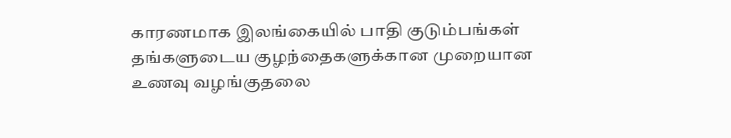காரணமாக இலங்கையில் பாதி குடும்பங்கள் தங்களுடைய குழந்தைகளுக்கான முறையான உணவு வழங்குதலை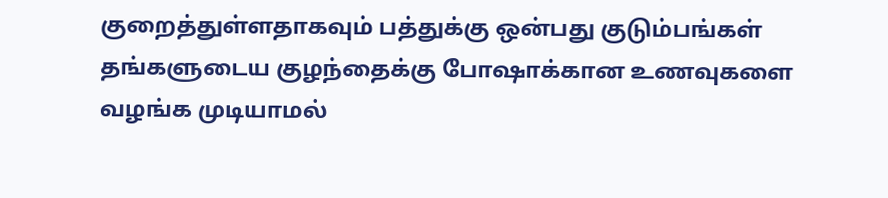குறைத்துள்ளதாகவும் பத்துக்கு ஒன்பது குடும்பங்கள் தங்களுடைய குழந்தைக்கு போஷாக்கான உணவுகளை வழங்க முடியாமல்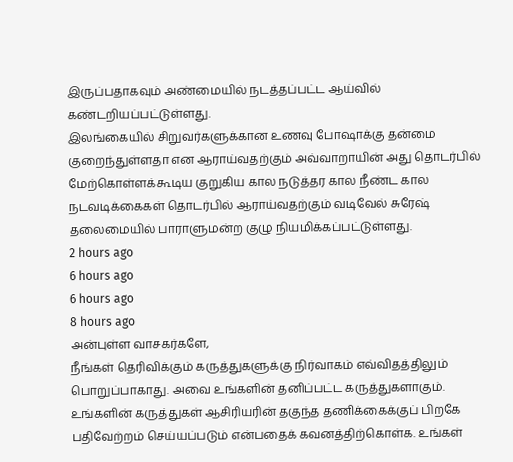இருப்பதாகவும் அண்மையில் நடத்தப்பட்ட ஆய்வில் கண்டறியப்பட்டுள்ளது.
இலங்கையில் சிறுவர்களுக்கான உணவு போஷாக்கு தன்மை குறைந்துள்ளதா என ஆராய்வதற்கும் அவ்வாறாயின் அது தொடர்பில் மேற்கொள்ளக்கூடிய குறுகிய கால நடுத்தர கால நீண்ட கால நடவடிக்கைகள் தொடர்பில் ஆராய்வதற்கும் வடிவேல் சுரேஷ் தலைமையில் பாராளுமன்ற குழு நியமிக்கப்பட்டுள்ளது.
2 hours ago
6 hours ago
6 hours ago
8 hours ago
அன்புள்ள வாசகர்களே,
நீங்கள் தெரிவிக்கும் கருத்துகளுக்கு நிர்வாகம் எவ்விதத்திலும் பொறுப்பாகாது. அவை உங்களின் தனிப்பட்ட கருத்துகளாகும். உங்களின் கருத்துகள் ஆசிரியரின் தகுந்த தணிக்கைக்குப் பிறகே பதிவேற்றம் செய்யப்படும் என்பதைக் கவனத்திற்கொள்க. உங்கள்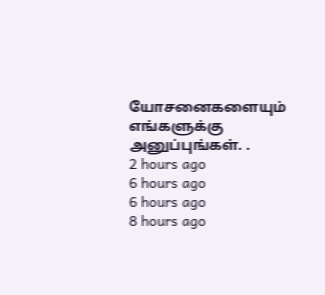யோசனைகளையும் எங்களுக்கு அனுப்புங்கள். .
2 hours ago
6 hours ago
6 hours ago
8 hours ago